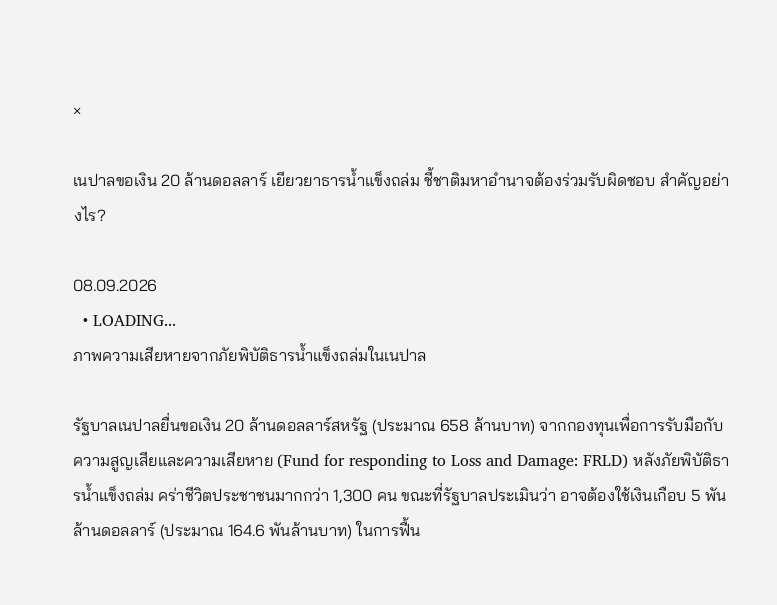×

เนปาลขอเงิน 20 ล้านดอลลาร์ เยียวยาธารน้ำแข็งถล่ม ชี้ชาติมหาอำนาจต้องร่วมรับผิดชอบ สำคัญอย่างไร?

08.09.2026
  • LOADING...
ภาพความเสียหายจากภัยพิบัติธารน้ำแข็งถล่มในเนปาล

รัฐบาลเนปาลยื่นขอเงิน 20 ล้านดอลลาร์สหรัฐ (ประมาณ 658 ล้านบาท) จากกองทุนเพื่อการรับมือกับความสูญเสียและความเสียหาย (Fund for responding to Loss and Damage: FRLD) หลังภัยพิบัติธารน้ำแข็งถล่ม คร่าชีวิตประชาชนมากกว่า 1,300 คน ขณะที่รัฐบาลประเมินว่า อาจต้องใช้เงินเกือบ 5 พันล้านดอลลาร์ (ประมาณ 164.6 พันล้านบาท) ในการฟื้น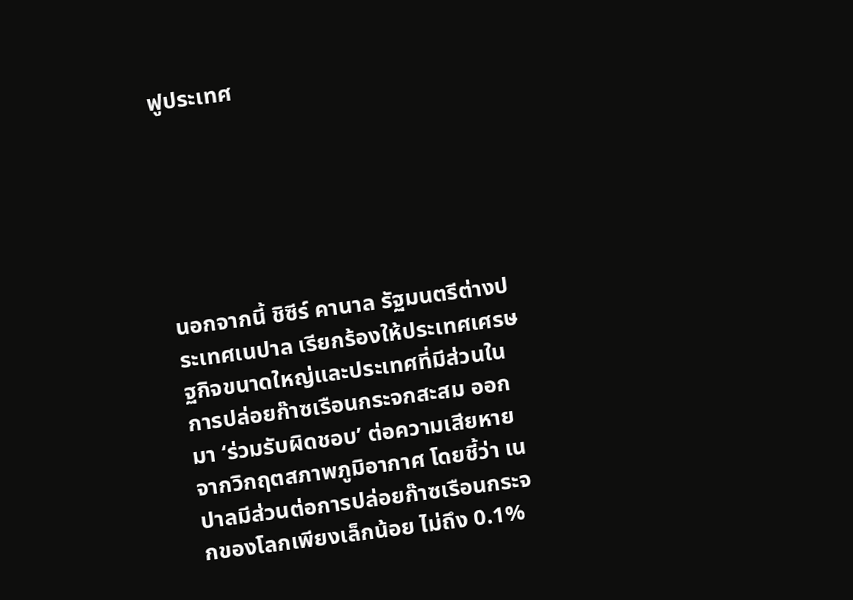ฟูประเทศ






นอกจากนี้ ชิซีร์ คานาล รัฐมนตรีต่างประเทศเนปาล เรียกร้องให้ประเทศเศรษฐกิจขนาดใหญ่และประเทศที่มีส่วนในการปล่อยก๊าซเรือนกระจกสะสม ออกมา ‘ร่วมรับผิดชอบ’ ต่อความเสียหายจากวิกฤตสภาพภูมิอากาศ โดยชี้ว่า เนปาลมีส่วนต่อการปล่อยก๊าซเรือนกระจกของโลกเพียงเล็กน้อย ไม่ถึง 0.1%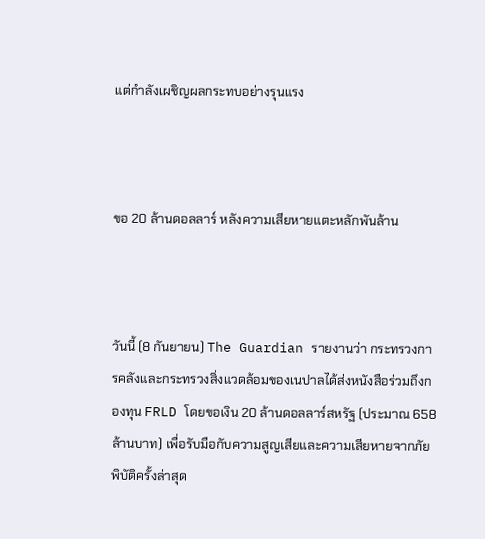แต่กำลังเผชิญผลกระทบอย่างรุนแรง



ขอ 20 ล้านดอลลาร์ หลังความเสียหายแตะหลักพันล้าน



วันนี้ (8 กันยายน) The Guardian รายงานว่า กระทรวงการคลังและกระทรวงสิ่งแวดล้อมของเนปาลได้ส่งหนังสือร่วมถึงกองทุน FRLD โดยขอเงิน 20 ล้านดอลลาร์สหรัฐ (ประมาณ 658 ล้านบาท) เพื่อรับมือกับความสูญเสียและความเสียหายจากภัยพิบัติครั้งล่าสุด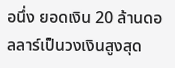อนึ่ง ยอดเงิน 20 ล้านดอลลาร์เป็นวงเงินสูงสุด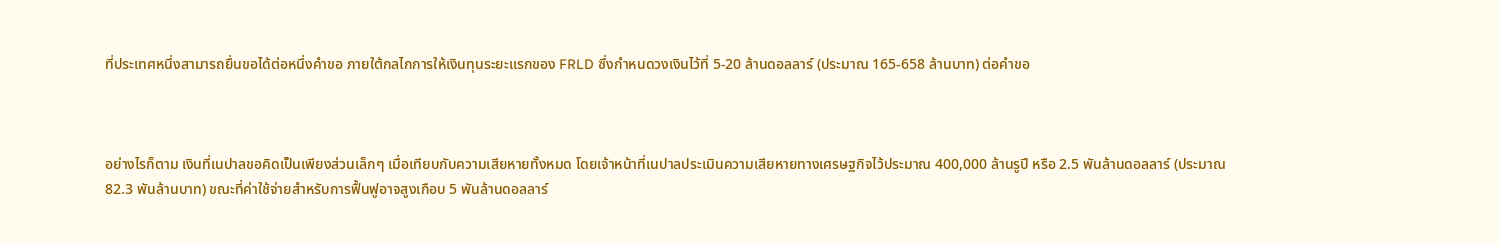ที่ประเทศหนึ่งสามารถยื่นขอได้ต่อหนึ่งคำขอ ภายใต้กลไกการให้เงินทุนระยะแรกของ FRLD ซึ่งกำหนดวงเงินไว้ที่ 5-20 ล้านดอลลาร์ (ประมาณ 165-658 ล้านบาท) ต่อคำขอ



อย่างไรก็ตาม เงินที่เนปาลขอคิดเป็นเพียงส่วนเล็กๆ เมื่อเทียบกับความเสียหายทั้งหมด โดยเจ้าหน้าที่เนปาลประเมินความเสียหายทางเศรษฐกิจไว้ประมาณ 400,000 ล้านรูปี หรือ 2.5 พันล้านดอลลาร์ (ประมาณ 82.3 พันล้านบาท) ขณะที่ค่าใช้จ่ายสำหรับการฟื้นฟูอาจสูงเกือบ 5 พันล้านดอลลาร์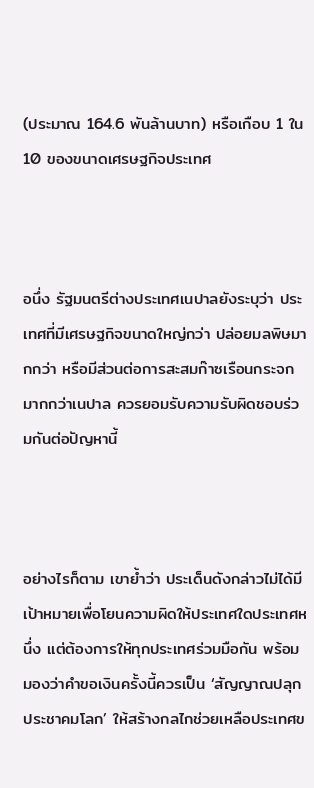(ประมาณ 164.6 พันล้านบาท) หรือเกือบ 1 ใน 10 ของขนาดเศรษฐกิจประเทศ



อนึ่ง รัฐมนตรีต่างประเทศเนปาลยังระบุว่า ประเทศที่มีเศรษฐกิจขนาดใหญ่กว่า ปล่อยมลพิษมากกว่า หรือมีส่วนต่อการสะสมก๊าซเรือนกระจกมากกว่าเนปาล ควรยอมรับความรับผิดชอบร่วมกันต่อปัญหานี้



อย่างไรก็ตาม เขาย้ำว่า ประเด็นดังกล่าวไม่ได้มีเป้าหมายเพื่อโยนความผิดให้ประเทศใดประเทศหนึ่ง แต่ต้องการให้ทุกประเทศร่วมมือกัน พร้อมมองว่าคำขอเงินครั้งนี้ควรเป็น ‘สัญญาณปลุกประชาคมโลก’ ให้สร้างกลไกช่วยเหลือประเทศข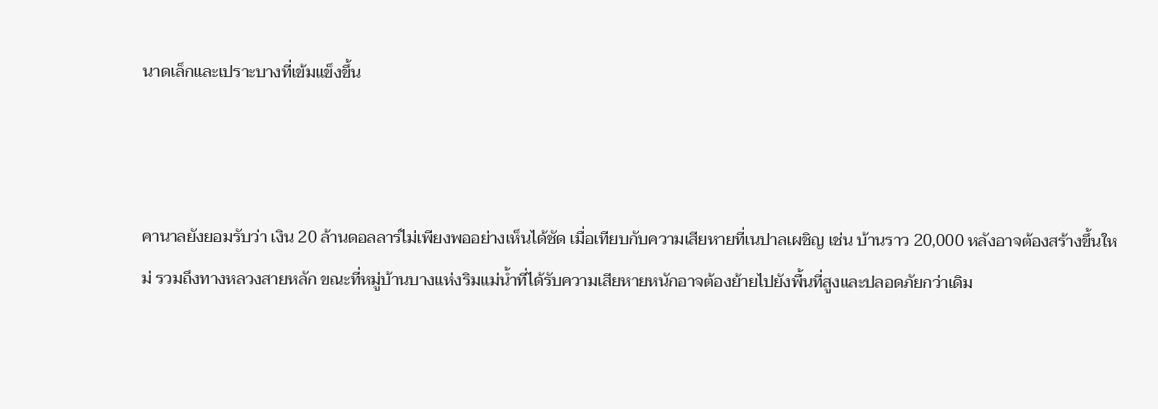นาดเล็กและเปราะบางที่เข้มแข็งขึ้น



คานาลยังยอมรับว่า เงิน 20 ล้านดอลลาร์ไม่เพียงพออย่างเห็นได้ชัด เมื่อเทียบกับความเสียหายที่เนปาลเผชิญ เช่น บ้านราว 20,000 หลังอาจต้องสร้างขึ้นใหม่ รวมถึงทางหลวงสายหลัก ขณะที่หมู่บ้านบางแห่งริมแม่น้ำที่ได้รับความเสียหายหนักอาจต้องย้ายไปยังพื้นที่สูงและปลอดภัยกว่าเดิม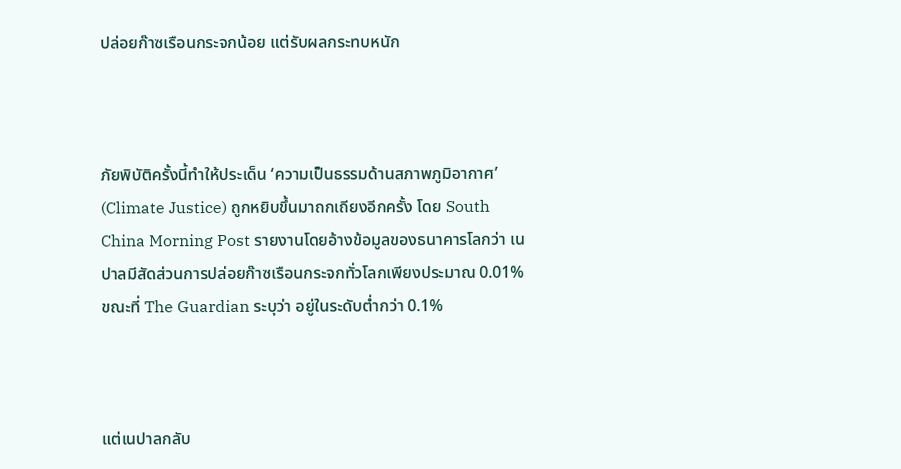ปล่อยก๊าซเรือนกระจกน้อย แต่รับผลกระทบหนัก



ภัยพิบัติครั้งนี้ทำให้ประเด็น ‘ความเป็นธรรมด้านสภาพภูมิอากาศ’ (Climate Justice) ถูกหยิบขึ้นมาถกเถียงอีกครั้ง โดย South China Morning Post รายงานโดยอ้างข้อมูลของธนาคารโลกว่า เนปาลมีสัดส่วนการปล่อยก๊าซเรือนกระจกทั่วโลกเพียงประมาณ 0.01% ขณะที่ The Guardian ระบุว่า อยู่ในระดับต่ำกว่า 0.1%



แต่เนปาลกลับ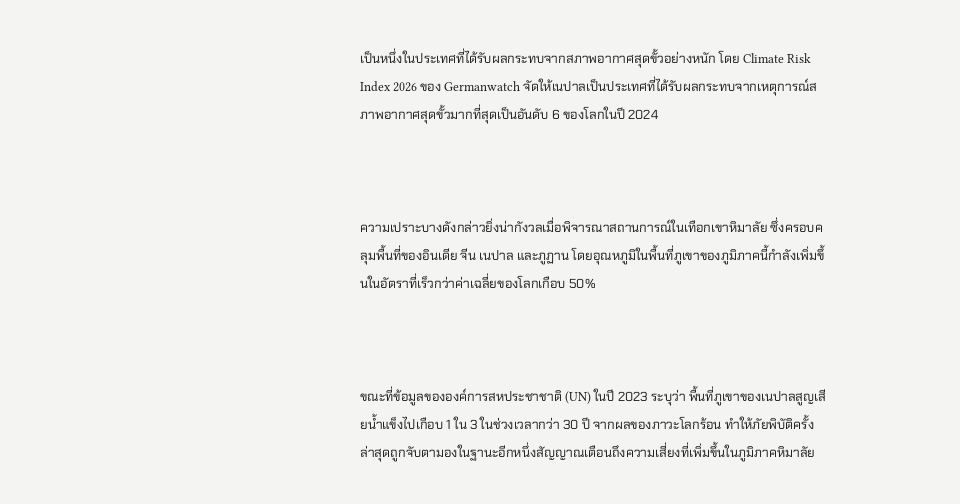เป็นหนึ่งในประเทศที่ได้รับผลกระทบจากสภาพอากาศสุดขั้วอย่างหนัก โดย Climate Risk Index 2026 ของ Germanwatch จัดให้เนปาลเป็นประเทศที่ได้รับผลกระทบจากเหตุการณ์สภาพอากาศสุดขั้วมากที่สุดเป็นอันดับ 6 ของโลกในปี 2024



ความเปราะบางดังกล่าวยิ่งน่ากังวลเมื่อพิจารณาสถานการณ์ในเทือกเขาหิมาลัย ซึ่งครอบคลุมพื้นที่ของอินเดีย จีน เนปาล และภูฏาน โดยอุณหภูมิในพื้นที่ภูเขาของภูมิภาคนี้กำลังเพิ่มขึ้นในอัตราที่เร็วกว่าค่าเฉลี่ยของโลกเกือบ 50%



ขณะที่ข้อมูลขององค์การสหประชาชาติ (UN) ในปี 2023 ระบุว่า พื้นที่ภูเขาของเนปาลสูญเสียน้ำแข็งไปเกือบ 1 ใน 3 ในช่วงเวลากว่า 30 ปี จากผลของภาวะโลกร้อน ทำให้ภัยพิบัติครั้งล่าสุดถูกจับตามองในฐานะอีกหนึ่งสัญญาณเตือนถึงความเสี่ยงที่เพิ่มขึ้นในภูมิภาคหิมาลัย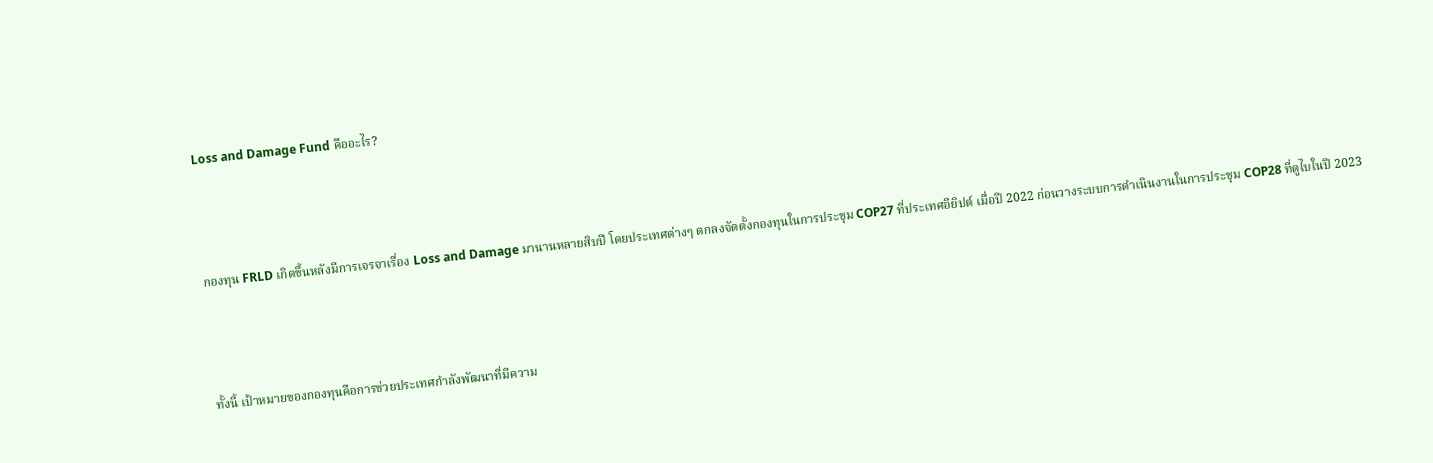Loss and Damage Fund คืออะไร?



กองทุน FRLD เกิดขึ้นหลังมีการเจรจาเรื่อง Loss and Damage มานานหลายสิบปี โดยประเทศต่างๆ ตกลงจัดตั้งกองทุนในการประชุม COP27 ที่ประเทศอียิปต์ เมื่อปี 2022 ก่อนวางระบบการดำเนินงานในการประชุม COP28 ที่ดูไบในปี 2023



ทั้งนี้ เป้าหมายของกองทุนคือการช่วยประเทศกำลังพัฒนาที่มีความ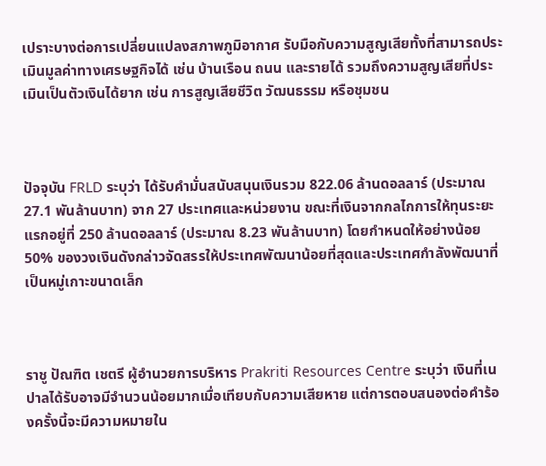เปราะบางต่อการเปลี่ยนแปลงสภาพภูมิอากาศ รับมือกับความสูญเสียทั้งที่สามารถประเมินมูลค่าทางเศรษฐกิจได้ เช่น บ้านเรือน ถนน และรายได้ รวมถึงความสูญเสียที่ประเมินเป็นตัวเงินได้ยาก เช่น การสูญเสียชีวิต วัฒนธรรม หรือชุมชน



ปัจจุบัน FRLD ระบุว่า ได้รับคำมั่นสนับสนุนเงินรวม 822.06 ล้านดอลลาร์ (ประมาณ 27.1 พันล้านบาท) จาก 27 ประเทศและหน่วยงาน ขณะที่เงินจากกลไกการให้ทุนระยะแรกอยู่ที่ 250 ล้านดอลลาร์ (ประมาณ 8.23 พันล้านบาท) โดยกำหนดให้อย่างน้อย 50% ของวงเงินดังกล่าวจัดสรรให้ประเทศพัฒนาน้อยที่สุดและประเทศกำลังพัฒนาที่เป็นหมู่เกาะขนาดเล็ก



ราชู ปัณฑิต เชตรี ผู้อำนวยการบริหาร Prakriti Resources Centre ระบุว่า เงินที่เนปาลได้รับอาจมีจำนวนน้อยมากเมื่อเทียบกับความเสียหาย แต่การตอบสนองต่อคำร้องครั้งนี้จะมีความหมายใน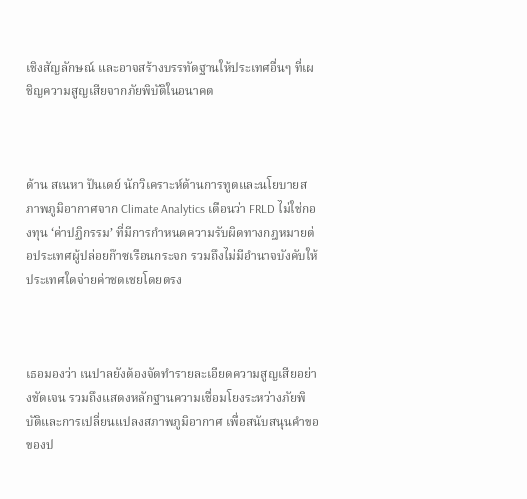เชิงสัญลักษณ์ และอาจสร้างบรรทัดฐานให้ประเทศอื่นๆ ที่เผชิญความสูญเสียจากภัยพิบัติในอนาคต



ด้าน สเนหา ปันเดย์ นักวิเคราะห์ด้านการทูตและนโยบายสภาพภูมิอากาศจาก Climate Analytics เตือนว่า FRLD ไม่ใช่กองทุน ‘ค่าปฏิกรรม’ ที่มีการกำหนดความรับผิดทางกฎหมายต่อประเทศผู้ปล่อยก๊าซเรือนกระจก รวมถึงไม่มีอำนาจบังคับให้ประเทศใดจ่ายค่าชดเชยโดยตรง



เธอมองว่า เนปาลยังต้องจัดทำรายละเอียดความสูญเสียอย่างชัดเจน รวมถึงแสดงหลักฐานความเชื่อมโยงระหว่างภัยพิบัติและการเปลี่ยนแปลงสภาพภูมิอากาศ เพื่อสนับสนุนคำขอของป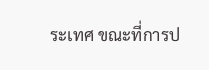ระเทศ ขณะที่การป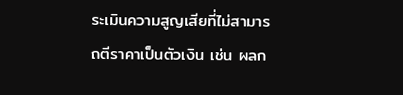ระเมินความสูญเสียที่ไม่สามารถตีราคาเป็นตัวเงิน เช่น ผลก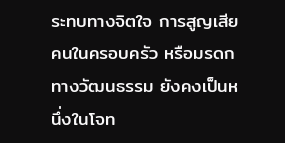ระทบทางจิตใจ การสูญเสียคนในครอบครัว หรือมรดกทางวัฒนธรรม ยังคงเป็นหนึ่งในโจท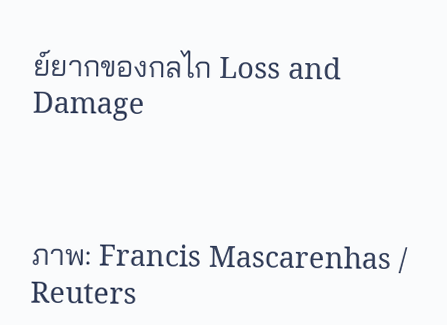ย์ยากของกลไก Loss and Damage



ภาพ: Francis Mascarenhas / Reuters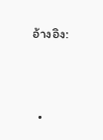อ้างอิง:



  •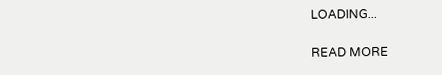LOADING...

READ MORE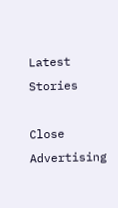Latest Stories

Close Advertising